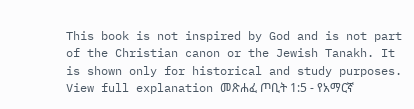This book is not inspired by God and is not part of the Christian canon or the Jewish Tanakh. It is shown only for historical and study purposes. View full explanation መጽሐፈ ጦቢት 1:5 - የአማርኛ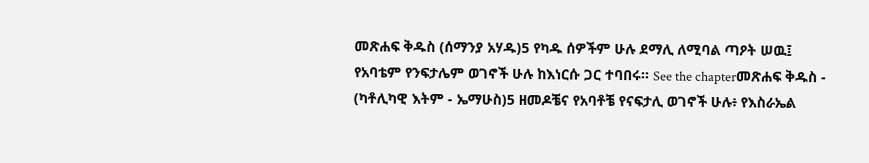መጽሐፍ ቅዱስ (ሰማንያ አሃዱ)5 የካዱ ሰዎችም ሁሉ ደማሊ ለሚባል ጣዖት ሠዉ፤ የአባቴም የንፍታሌም ወገኖች ሁሉ ከእነርሱ ጋር ተባበሩ። See the chapterመጽሐፍ ቅዱስ - (ካቶሊካዊ እትም - ኤማሁስ)5 ዘመዶቼና የአባቶቼ የናፍታሊ ወገኖች ሁሉ፥ የእስራኤል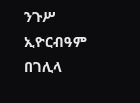ንጉሥ ኢዮርብዓም በገሊላ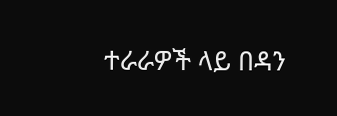ተራራዎች ላይ በዳን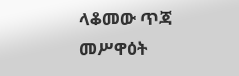ላቆመው ጥጃ መሥዋዕት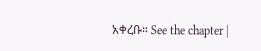አቀረቡ። See the chapter |